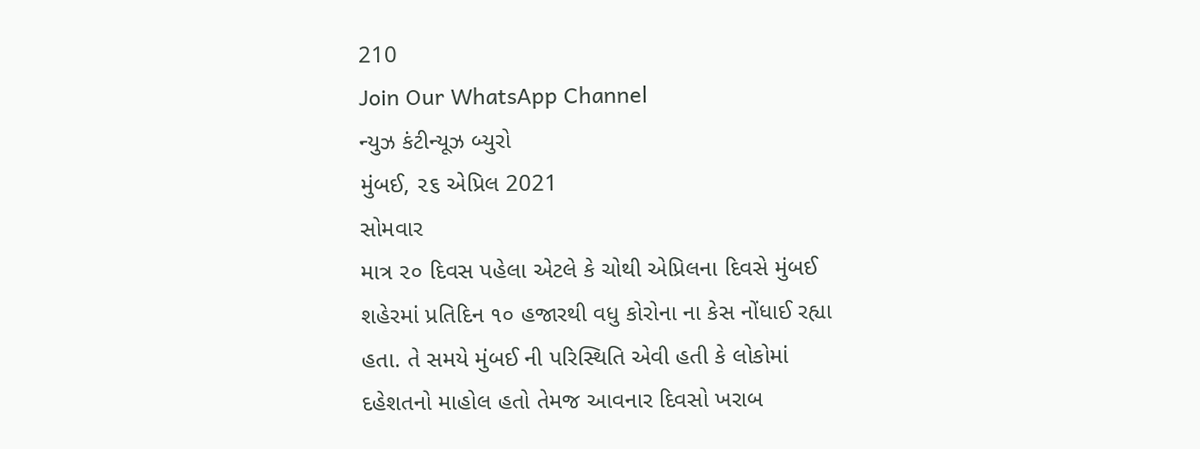210
Join Our WhatsApp Channel
ન્યુઝ કંટીન્યૂઝ બ્યુરો
મુંબઈ, ૨૬ એપ્રિલ 2021
સોમવાર
માત્ર ૨૦ દિવસ પહેલા એટલે કે ચોથી એપ્રિલના દિવસે મુંબઈ શહેરમાં પ્રતિદિન ૧૦ હજારથી વધુ કોરોના ના કેસ નોંધાઈ રહ્યા હતા. તે સમયે મુંબઈ ની પરિસ્થિતિ એવી હતી કે લોકોમાં દહેશતનો માહોલ હતો તેમજ આવનાર દિવસો ખરાબ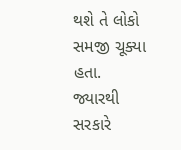થશે તે લોકો સમજી ચૂક્યા હતા.
જ્યારથી સરકારે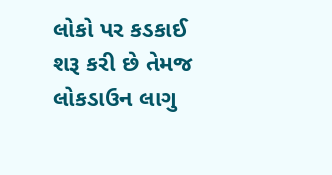લોકો પર કડકાઈ શરૂ કરી છે તેમજ લોકડાઉન લાગુ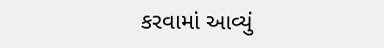કરવામાં આવ્યું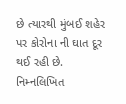છે ત્યારથી મુંબઈ શહેર પર કોરોના ની ઘાત દૂર થઈ રહી છે.
નિમ્નલિખિત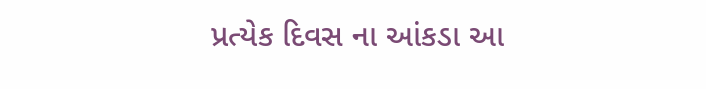પ્રત્યેક દિવસ ના આંકડા આ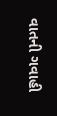વાતની ગવાહી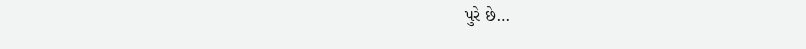પુરે છે…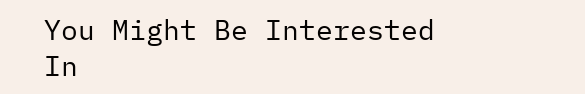You Might Be Interested In